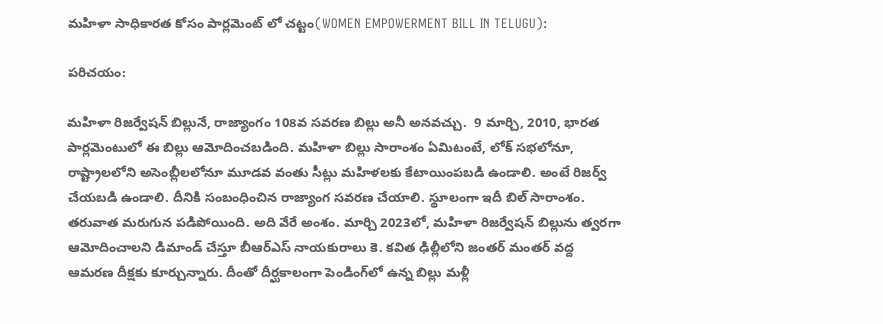మహిళా సాధికారత కోసం పార్లమెంట్ లో చట్టం(WOMEN EMPOWERMENT BILL IN TELUGU):

పరిచయం:

మహిళా రిజర్వేషన్ బిల్లునే, రాజ్యాంగం 108వ సవరణ బిల్లు అనీ అనవచ్చు.  9 మార్చి, 2010, భారత పార్లమెంటులో ఈ బిల్లు ఆమోదించబడింది. మహిళా బిల్లు సారాంశం ఏమిటంటే, లోక్ సభలోనూ, రాష్ట్రాలలోని అసెంబ్లీలలోనూ మూడవ వంతు సీట్లు మహిళలకు కేటాయింపబడి ఉండాలి. అంటే రిజర్వ్ చేయబడి ఉండాలి. దీనికి సంబంధించిన రాజ్యాంగ సవరణ చేయాలి. స్థూలంగా ఇదీ బిల్ సారాంశం. తరువాత మరుగున పడిపోయింది. అది వేరే అంశం. మార్చి 2023లో, మహిళా రిజర్వేషన్ బిల్లును త్వరగా ఆమోదించాలని డిమాండ్ చేస్తూ బీఆర్ఎస్ నాయకురాలు కె. కవిత ఢిల్లీలోని జంతర్ మంతర్ వద్ద ఆమరణ దీక్షకు కూర్చున్నారు. దీంతో దీర్ఘకాలంగా పెండింగ్‌లో ఉన్న బిల్లు మళ్లీ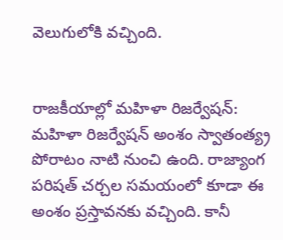వెలుగులోకి వచ్చింది.


రాజకీయాల్లో మహిళా రిజర్వేషన్:
మహిళా రిజర్వేషన్ అంశం స్వాతంత్య్ర పోరాటం నాటి నుంచి ఉంది. రాజ్యాంగ పరిషత్ చర్చల సమయంలో కూడా ఈ అంశం ప్రస్తావనకు వచ్చింది. కానీ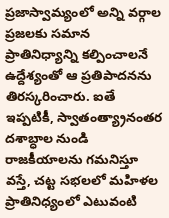ప్రజాస్వామ్యంలో అన్ని వర్గాల ప్రజలకు సమాన ప్రాతినిధ్యాన్ని కల్పించాలనే ఉద్దేశ్యంతో ఆ ప్రతిపాదనను తిరస్కరించారు. ఐతే ఇప్పటికీ, స్వాతంత్య్రానంతర దశాబ్ధాల నుండి రాజకీయాలను గమనిస్తూ వస్తే, చట్ట సభలలో మహిళల ప్రాతినిధ్యంలో ఎటువంటి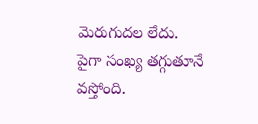మెరుగుదల లేదు.
పైగా సంఖ్య తగ్గుతూనే వస్తోంది.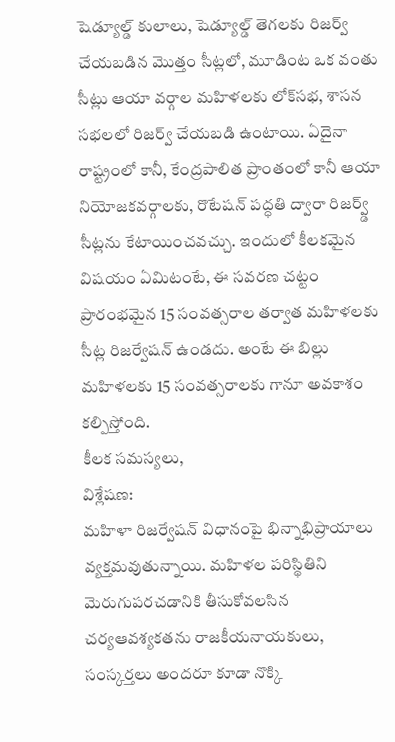షెడ్యూల్డ్ కులాలు, షెడ్యూల్డ్ తెగలకు రిజర్వ్ చేయబడిన మొత్తం సీట్లలో, మూడింట ఒక వంతు సీట్లు ఆయా వర్గాల మహిళలకు లోక్‌సభ, శాసన సభలలో రిజర్వ్ చేయబడి ఉంటాయి. ఏదైనా రాష్ట్రంలో కానీ, కేంద్రపాలిత ప్రాంతంలో కానీ ఆయా  నియోజకవర్గాలకు, రొటేషన్ పద్ధతి ద్వారా రిజర్వ్డ్ సీట్లను కేటాయించవచ్చు. ఇందులో కీలకమైన విషయం ఏమిటంటే, ఈ సవరణ చట్టం ప్రారంభమైన 15 సంవత్సరాల తర్వాత మహిళలకు సీట్ల రిజర్వేషన్ ఉండదు. అంటే ఈ బిల్లు మహిళలకు 15 సంవత్సరాలకు గానూ అవకాశం కల్పిస్తోంది.
కీలక సమస్యలు,
విశ్లేషణ:
మహిళా రిజర్వేషన్ విధానంపై భిన్నాభిప్రాయాలు వ్యక్తమవుతున్నాయి. మహిళల పరిస్థితిని  మెరుగుపరచడానికి తీసుకోవలసిన  చర్యఆవశ్యకతను రాజకీయనాయకులు, సంస్కర్తలు అందరూ కూడా నొక్కి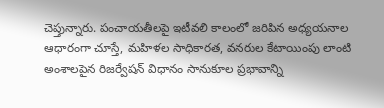చెప్తున్నారు. పంచాయతీలపై ఇటీవలి కాలంలో జరిపిన అధ్యయనాల ఆధారంగా చూస్తే, మహిళల సాధికారత, వనరుల కేటాయింపు లాంటి అంశాలపైన రిజర్వేషన్ విధానం సానుకూల ప్రభావాన్ని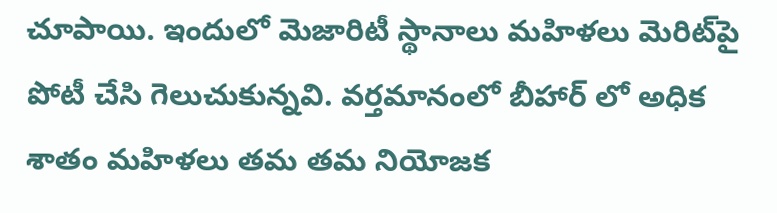చూపాయి. ఇందులో మెజారిటీ స్థానాలు మహిళలు మెరిట్‌పై పోటీ చేసి గెలుచుకున్నవి. వర్తమానంలో బీహార్ లో అధిక శాతం మహిళలు తమ తమ నియోజక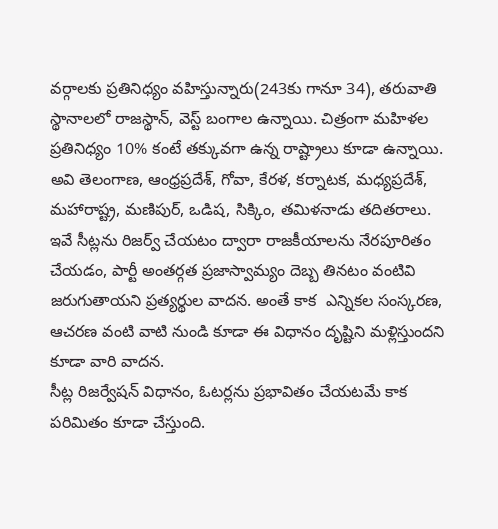వర్గాలకు ప్రతినిధ్యం వహిస్తున్నారు(243కు గానూ 34), తరువాతి స్థానాలలో రాజస్థాన్, వెస్ట్ బంగాల ఉన్నాయి. చిత్రంగా మహిళల ప్రతినిధ్యం 10% కంటే తక్కువగా ఉన్న రాష్ట్రాలు కూడా ఉన్నాయి. అవి తెలంగాణ, ఆంధ్రప్రదేశ్, గోవా, కేరళ, కర్నాటక, మధ్యప్రదేశ్, మహారాష్ట్ర, మణిపుర్, ఒడిష, సిక్కిం, తమిళనాడు తదితరాలు. ఇవే సీట్లను రిజర్వ్ చేయటం ద్వారా రాజకీయాలను నేరపూరితం చేయడం, పార్టీ అంతర్గత ప్రజాస్వామ్యం దెబ్బ తినటం వంటివి జరుగుతాయని ప్రత్యర్థుల వాదన. అంతే కాక  ఎన్నికల సంస్కరణ, ఆచరణ వంటి వాటి నుండి కూడా ఈ విధానం దృష్టిని మళ్లిస్తుందని కూడా వారి వాదన.
సీట్ల రిజర్వేషన్ విధానం, ఓటర్లను ప్రభావితం చేయటమే కాక పరిమితం కూడా చేస్తుంది.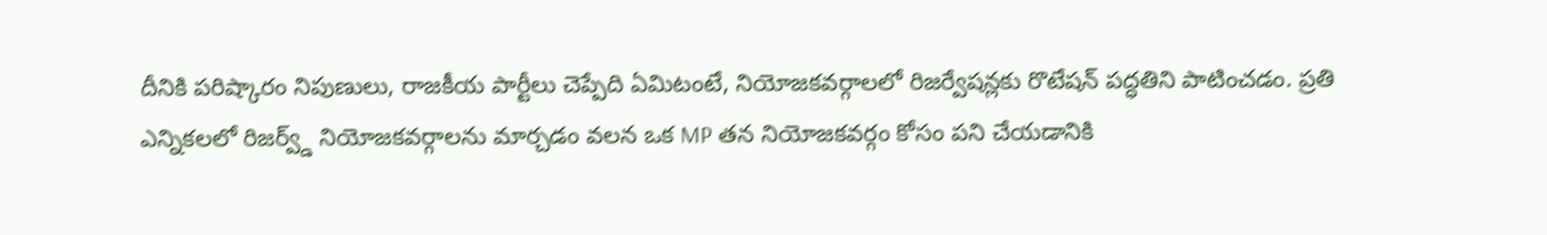దీనికి పరిష్కారం నిపుణులు, రాజకీయ పార్టీలు చెప్పేది ఏమిటంటే, నియోజకవర్గాలలో రిజర్వేషన్లకు రొటేషన్ పద్ధతిని పాటించడం. ప్రతి ఎన్నికలలో రిజర్వ్డ్ నియోజకవర్గాలను మార్చడం వలన ఒక MP తన నియోజకవర్గం కోసం పని చేయడానికి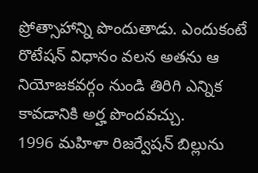ప్రోత్సాహాన్ని పొందుతాడు. ఎందుకంటే రొటేషన్ విధానం వలన అతను ఆ నియోజకవర్గం నుండి తిరిగి ఎన్నిక కావడానికి అర్హ పొందవచ్చు.
1996 మహిళా రిజర్వేషన్ బిల్లును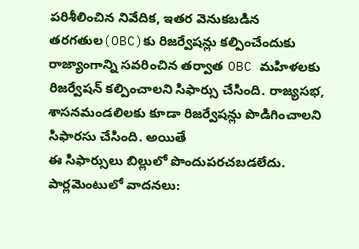పరిశీలించిన నివేదిక, ఇతర వెనుకబడిన తరగతుల(OBC)కు రిజర్వేషన్లు కల్పించేందుకు రాజ్యాంగాన్ని సవరించిన తర్వాత OBC మహిళలకు రిజర్వేషన్ కల్పించాలని సిఫార్సు చేసింది. రాజ్యసభ, శాసనమండలిలకు కూడా రిజర్వేషన్లు పొడిగించాలని సిఫారసు చేసింది. అయితే
ఈ సిఫార్సులు బిల్లులో పొందుపరచబడలేదు.
పార్లమెంటులో వాదనలు: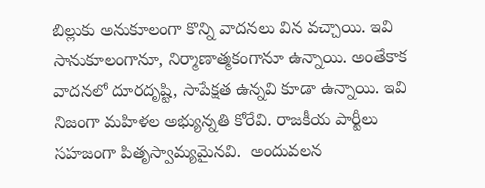బిల్లుకు అనుకూలంగా కొన్ని వాదనలు విన వచ్చాయి. ఇవి సానుకూలంగానూ, నిర్మాణాత్మకంగానూ ఉన్నాయి. అంతేకాక వాదనలో దూరదృష్టి, సాపేక్షత ఉన్నవి కూడా ఉన్నాయి. ఇవి నిజంగా మహిళల అభ్యున్నతి కోరేవి. రాజకీయ పార్టీలు సహజంగా పితృస్వామ్యమైనవి.  అందువలన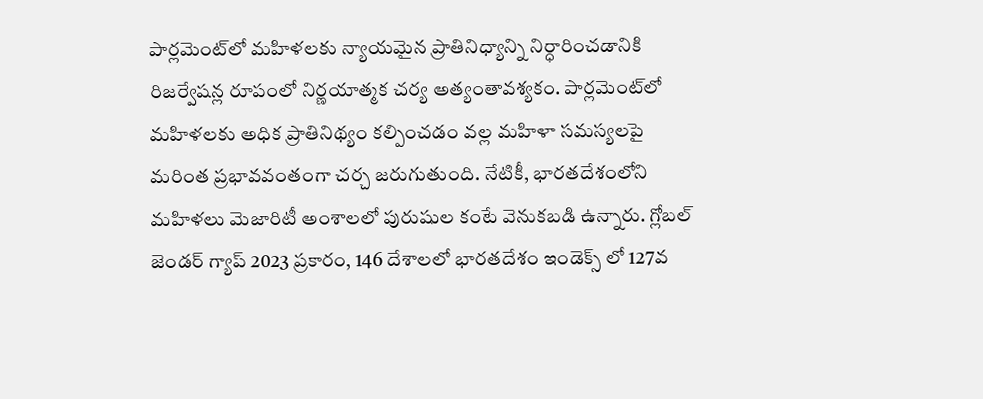పార్లమెంట్‌లో మహిళలకు న్యాయమైన ప్రాతినిధ్యాన్ని నిర్ధారించడానికి రిజర్వేషన్ల రూపంలో నిర్ణయాత్మక చర్య అత్యంతావశ్యకం. పార్లమెంట్‌లో మహిళలకు అధిక ప్రాతినిథ్యం కల్పించడం వల్ల మహిళా సమస్యలపై మరింత ప్రభావవంతంగా చర్చ జరుగుతుంది. నేటికీ, భారతదేశంలోని మహిళలు మెజారిటీ అంశాలలో పురుషుల కంటే వెనుకబడి ఉన్నారు. గ్లోబల్ జెండర్ గ్యాప్ 2023 ప్రకారం, 146 దేశాలలో భారతదేశం ఇండెక్స్ లో 127వ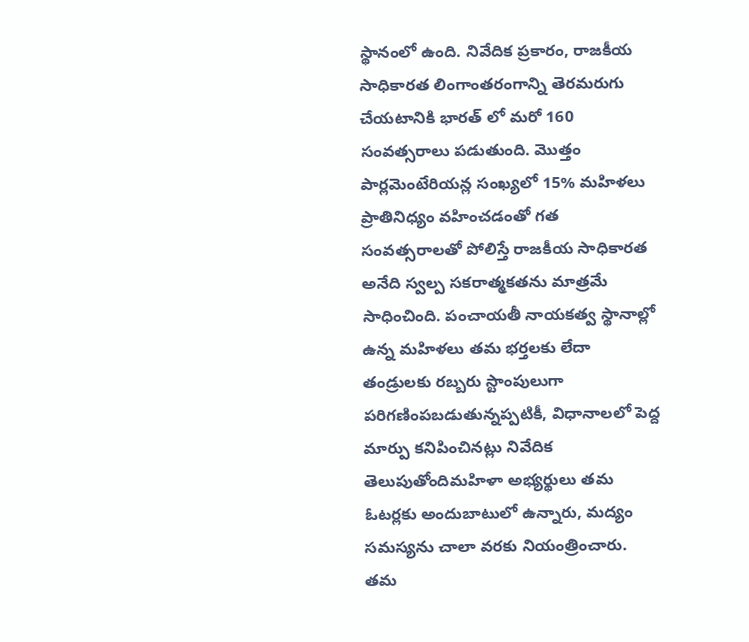స్థానంలో ఉంది. నివేదిక ప్రకారం, రాజకీయ సాధికారత లింగాంతరంగాన్ని తెరమరుగు చేయటానికి భారత్ లో మరో 160 సంవత్సరాలు పడుతుంది. మొత్తం పార్లమెంటేరియన్ల సంఖ్యలో 15% మహిళలు ప్రాతినిధ్యం వహించడంతో గత సంవత్సరాలతో పోలిస్తే రాజకీయ సాధికారత అనేది స్వల్ప సకరాత్మకతను మాత్రమే సాధించింది. పంచాయతీ నాయకత్వ స్థానాల్లో ఉన్న మహిళలు తమ భర్తలకు లేదా తండ్రులకు రబ్బరు స్టాంపులుగా పరిగణింపబడుతున్నప్పటికీ, విధానాలలో పెద్ద మార్పు కనిపించినట్లు నివేదిక తెలుపుతోందిమహిళా అభ్యర్థులు తమ ఓటర్లకు అందుబాటులో ఉన్నారు, మద్యం సమస్యను చాలా వరకు నియంత్రించారు. తమ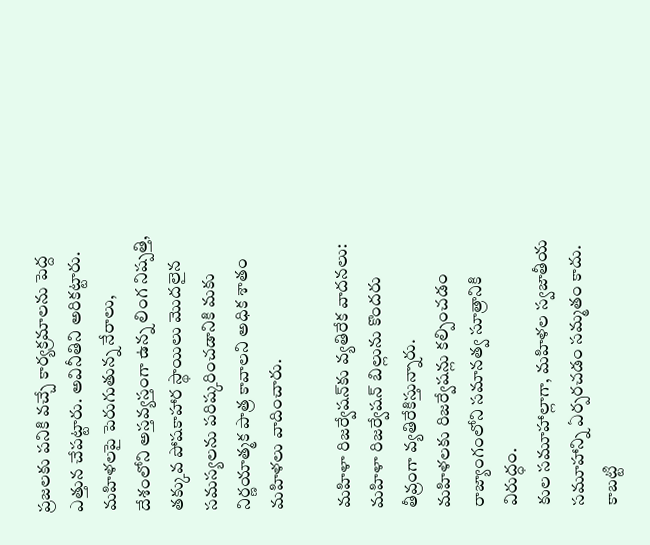ప్రజలకు పనికి వచ్చే కార్యక్రమాలను పెద్ద ఎత్తున చేపట్టారు. అవినీతిని అరికట్టారు. మహిళలపై పెరుగుతున్న నేరాలు, దేశంలోని అస్తవ్యస్తంగా ఉన్న లింగ నిష్పత్తి, తక్కువ పోషకాహార స్థాయిలు మొదలైన సమస్యలను పరిష్కరించడానికి మకు నిర్ణయాత్మక పాత్ర కావాలని అధిక శాతం మహిళలు వాదించారు.

మహిళా రిజర్వేషన్‌కు వ్యతిరేక వాదనలు:
మహిళా రిజర్వేషన్ బిల్లును కొందరు తీవ్రంగా వ్యతిరేకిస్తున్నారు.
మహిళలకు రిజర్వేషన్లు కల్పించడం రాజ్యాంగంలోని సమానత్వ సూత్రానికి విరుద్ధం.
కుల సమూహాల్లాగా, మహిళల స్వజాతీయ సమూహాన్ని ఏర్పరచడం సమ్మతం కాదు. కాబట్టి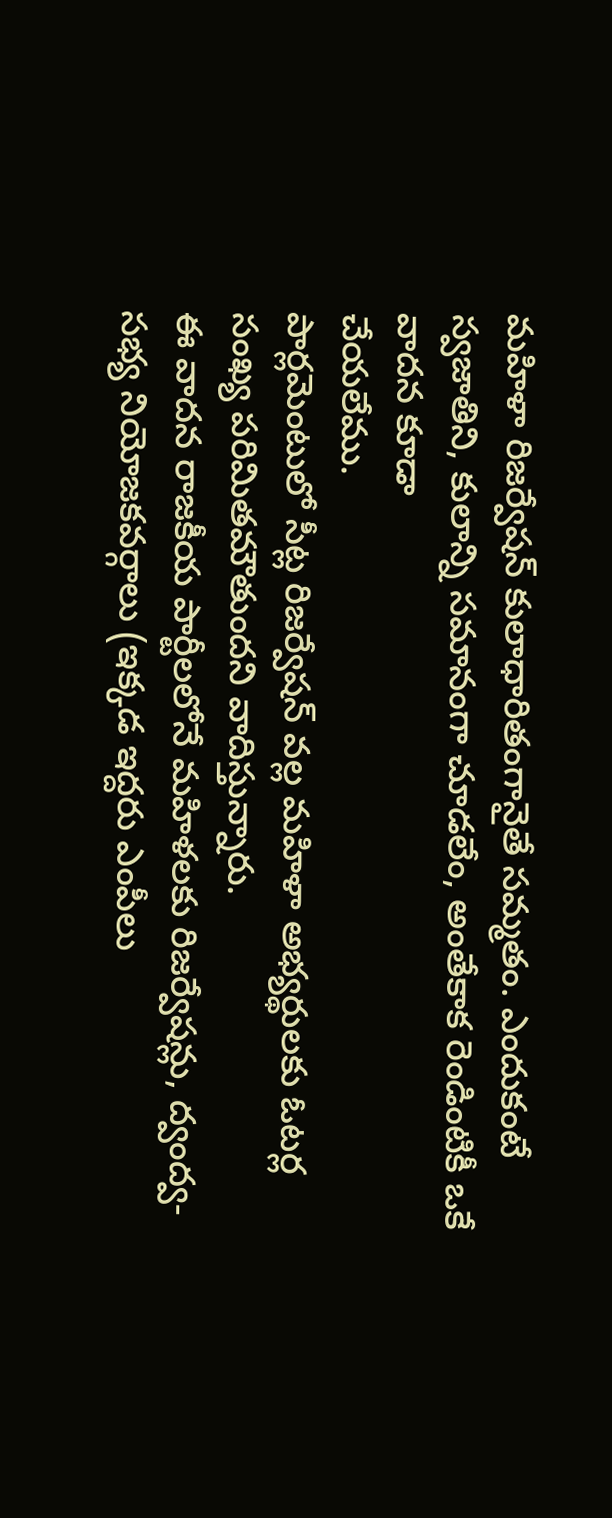మహిళా రిజర్వేషన్ కులాధారితంగానైతే సమ్మతం. ఎందుకంటే స్వజాతిని, కులాన్ని సమానంగా చూడలేం, అంతేకాక రెండింటికీ ఒకే వాదన కూడా
చేయలేము.
పార్లమెంటులో సీట్ల రిజర్వేషన్ వల్ల మహిళా అభ్యర్థులకు ఓటర్ల సంఖ్య పరిమితమౌతుందని వాదిస్తున్నారు.
ఈ వాదన రాజకీయ పార్టీలలోనే మహిళలకు రిజర్వేషన్లు, ద్వంద్వ-సభ్య నియోజకవర్గాలు (ఇక్కడ ఇద్దరు ఎంపీలు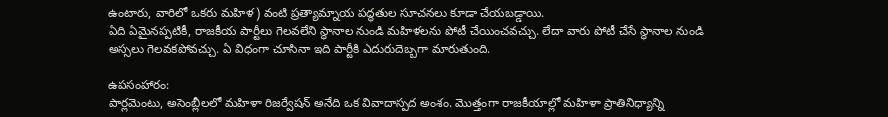ఉంటారు, వారిలో ఒకరు మహిళ) వంటి ప్రత్యామ్నాయ పద్ధతుల సూచనలు కూడా చేయబడ్డాయి.
ఏది ఏమైనప్పటికీ, రాజకీయ పార్టీలు గెలవలేని స్థానాల నుండి మహిళలను పోటీ చేయించవచ్చు. లేదా వారు పోటీ చేసే స్థానాల నుండి అస్సలు గెలవకపోవచ్చు. ఏ విధంగా చూసినా ఇది పార్టీకి ఎదురుదెబ్బగా మారుతుంది.

ఉపసంహారం:
పార్లమెంటు, అసెంబ్లీలలో మహిళా రిజర్వేషన్ అనేది ఒక వివాదాస్పద అంశం. మొత్తంగా రాజకీయాల్లో మహిళా ప్రాతినిధ్యాన్ని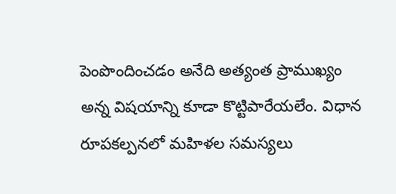పెంపొందించడం అనేది అత్యంత ప్రాముఖ్యం అన్న విషయాన్ని కూడా కొట్టిపారేయలేం. విధాన రూపకల్పనలో మహిళల సమస్యలు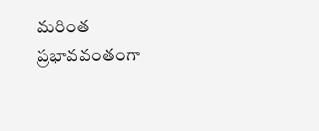మరింత ప్రభావవంతంగా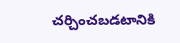చర్చించబడటానికి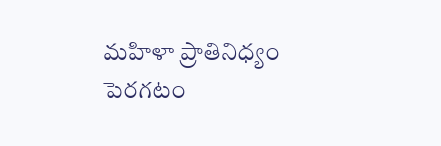మహిళా ప్రాతినిధ్యం పెరగటం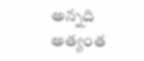అన్నది అత్యంత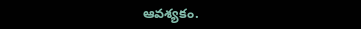ఆవశ్యకం.